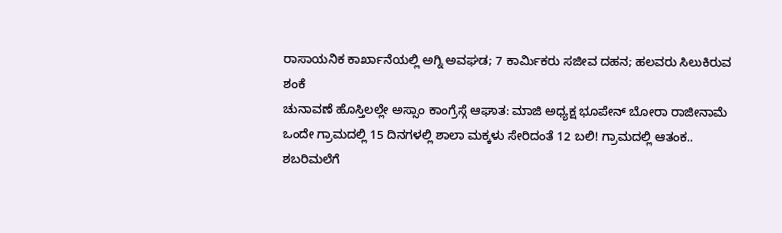ರಾಸಾಯನಿಕ ಕಾರ್ಖಾನೆಯಲ್ಲಿ ಅಗ್ನಿ ಅವಘಡ; 7 ಕಾರ್ಮಿಕರು ಸಜೀವ ದಹನ; ಹಲವರು ಸಿಲುಕಿರುವ ಶಂಕೆ
ಚುನಾವಣೆ ಹೊಸ್ತಿಲಲ್ಲೇ ಅಸ್ಸಾಂ ಕಾಂಗ್ರೆಸ್ಗೆ ಆಘಾತ: ಮಾಜಿ ಅಧ್ಯಕ್ಷ ಭೂಪೇನ್ ಬೋರಾ ರಾಜೀನಾಮೆ
ಒಂದೇ ಗ್ರಾಮದಲ್ಲಿ 15 ದಿನಗಳಲ್ಲಿ ಶಾಲಾ ಮಕ್ಕಳು ಸೇರಿದಂತೆ 12 ಬಲಿ! ಗ್ರಾಮದಲ್ಲಿ ಆತಂಕ..
ಶಬರಿಮಲೆಗೆ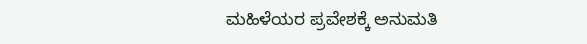ಮಹಿಳೆಯರ ಪ್ರವೇಶಕ್ಕೆ ಅನುಮತಿ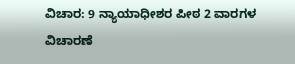ವಿಚಾರ: 9 ನ್ಯಾಯಾಧೀಶರ ಪೀಠ 2 ವಾರಗಳ ವಿಚಾರಣೆ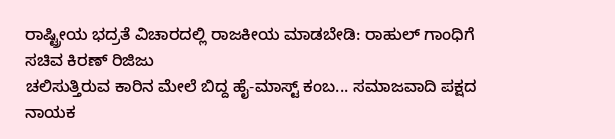ರಾಷ್ಟ್ರೀಯ ಭದ್ರತೆ ವಿಚಾರದಲ್ಲಿ ರಾಜಕೀಯ ಮಾಡಬೇಡಿ: ರಾಹುಲ್ ಗಾಂಧಿಗೆ ಸಚಿವ ಕಿರಣ್ ರಿಜಿಜು
ಚಲಿಸುತ್ತಿರುವ ಕಾರಿನ ಮೇಲೆ ಬಿದ್ದ ಹೈ-ಮಾಸ್ಟ್ ಕಂಬ... ಸಮಾಜವಾದಿ ಪಕ್ಷದ ನಾಯಕ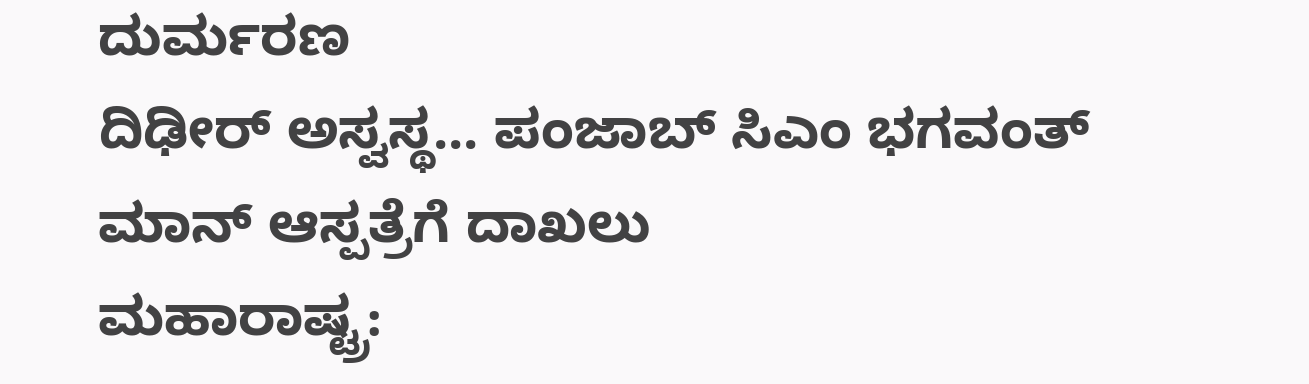ದುರ್ಮರಣ
ದಿಢೀರ್ ಅಸ್ವಸ್ಥ... ಪಂಜಾಬ್ ಸಿಎಂ ಭಗವಂತ್ ಮಾನ್ ಆಸ್ಪತ್ರೆಗೆ ದಾಖಲು
ಮಹಾರಾಷ್ಟ್ರ: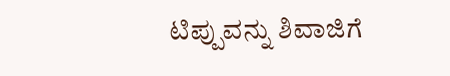ಟಿಪ್ಪುವನ್ನು ಶಿವಾಜಿಗೆ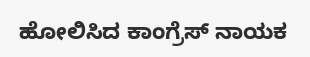ಹೋಲಿಸಿದ ಕಾಂಗ್ರೆಸ್ ನಾಯಕ